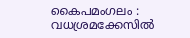കൈപമംഗലം : വധശ്രമക്കേസിൽ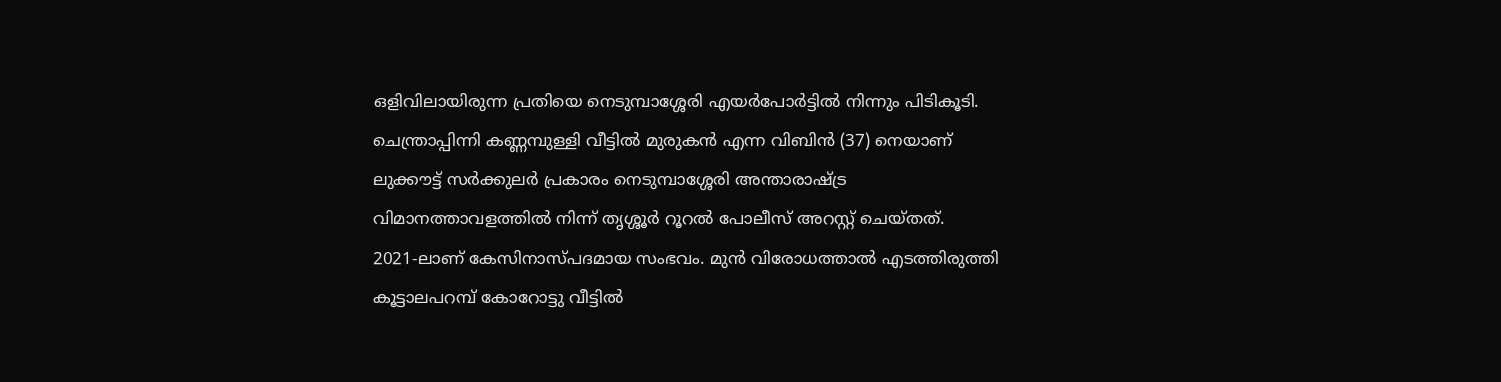ഒളിവിലായിരുന്ന പ്രതിയെ നെടുമ്പാശ്ശേരി എയർപോർട്ടിൽ നിന്നും പിടികൂടി. ചെന്ത്രാപ്പിന്നി കണ്ണമ്പുള്ളി വീട്ടിൽ മുരുകൻ എന്ന വിബിൻ (37) നെയാണ് ലുക്കൗട്ട് സർക്കുലർ പ്രകാരം നെടുമ്പാശ്ശേരി അന്താരാഷ്ട്ര വിമാനത്താവളത്തിൽ നിന്ന് തൃശ്ശൂർ റൂറൽ പോലീസ് അറസ്റ്റ് ചെയ്തത്.
2021-ലാണ് കേസിനാസ്പദമായ സംഭവം. മുൻ വിരോധത്താൽ എടത്തിരുത്തി കൂട്ടാലപറമ്പ് കോറോട്ടു വീട്ടിൽ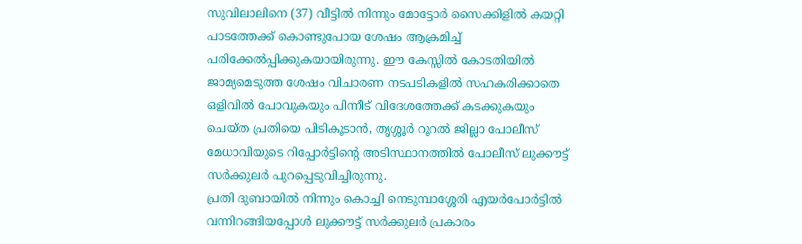സുവിലാലിനെ (37) വീട്ടിൽ നിന്നും മോട്ടോർ സൈക്കിളിൽ കയറ്റി പാടത്തേക്ക് കൊണ്ടുപോയ ശേഷം ആക്രമിച്ച് പരിക്കേൽപ്പിക്കുകയായിരുന്നു. ഈ കേസ്സിൽ കോടതിയിൽ ജാമ്യമെടുത്ത ശേഷം വിചാരണ നടപടികളിൽ സഹകരിക്കാതെ ഒളിവിൽ പോവുകയും പിന്നീട് വിദേശത്തേക്ക് കടക്കുകയും ചെയ്ത പ്രതിയെ പിടികൂടാൻ, തൃശ്ശൂർ റൂറൽ ജില്ലാ പോലീസ് മേധാവിയുടെ റിപ്പോർട്ടിന്റെ അടിസ്ഥാനത്തിൽ പോലീസ് ലുക്കൗട്ട് സർക്കുലർ പുറപ്പെടുവിച്ചിരുന്നു.
പ്രതി ദുബായിൽ നിന്നും കൊച്ചി നെടുമ്പാശ്ശേരി എയർപോർട്ടിൽ വന്നിറങ്ങിയപ്പോൾ ലുക്കൗട്ട് സർക്കുലർ പ്രകാരം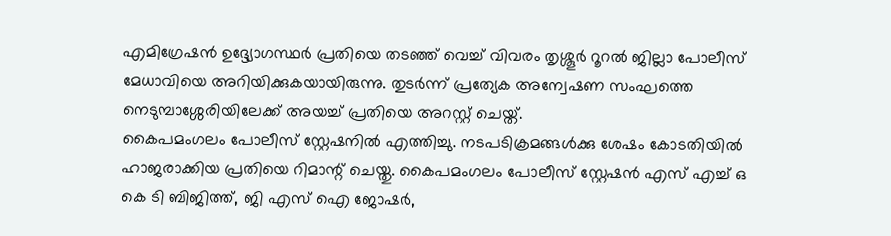എമിഗ്രേഷൻ ഉദ്ദ്യോഗസ്ഥർ പ്രതിയെ തടഞ്ഞ് വെച്ച് വിവരം തൃശ്ശൂർ റൂറൽ ജില്ലാ പോലീസ് മേധാവിയെ അറിയിക്കുകയായിരുന്നു. തുടർന്ന് പ്രത്യേക അന്വേഷണ സംഘത്തെ നെടുമ്പാശ്ശേരിയിലേക്ക് അയച്ച് പ്രതിയെ അറസ്റ്റ് ചെയ്ത്.
കൈപമംഗലം പോലീസ് സ്റ്റേഷനിൽ എത്തിച്ചു. നടപടിക്രമങ്ങൾക്കു ശേഷം കോടതിയിൽ ഹാജരാക്കിയ പ്രതിയെ റിമാന്റ് ചെയ്തു. കൈപമംഗലം പോലീസ് സ്റ്റേഷൻ എസ് എച്ച് ഒ കെ ടി ബിജിത്ത്, ജി എസ് ഐ ജോഷർ,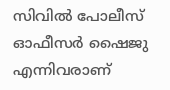സിവിൽ പോലീസ് ഓഫീസർ ഷൈജു എന്നിവരാണ്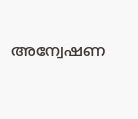അന്വേഷണ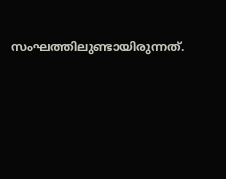സംഘത്തിലുണ്ടായിരുന്നത്.